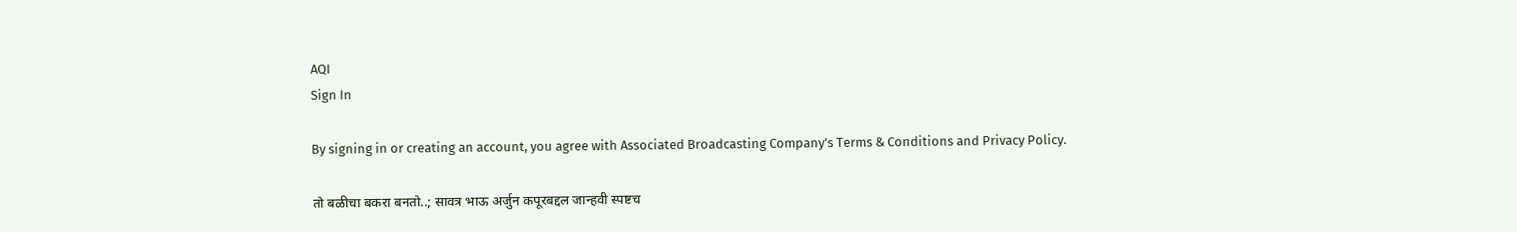AQI
Sign In

By signing in or creating an account, you agree with Associated Broadcasting Company's Terms & Conditions and Privacy Policy.

तो बळीचा बकरा बनतो..; सावत्र भाऊ अर्जुन कपूरबद्दल जान्हवी स्पष्टच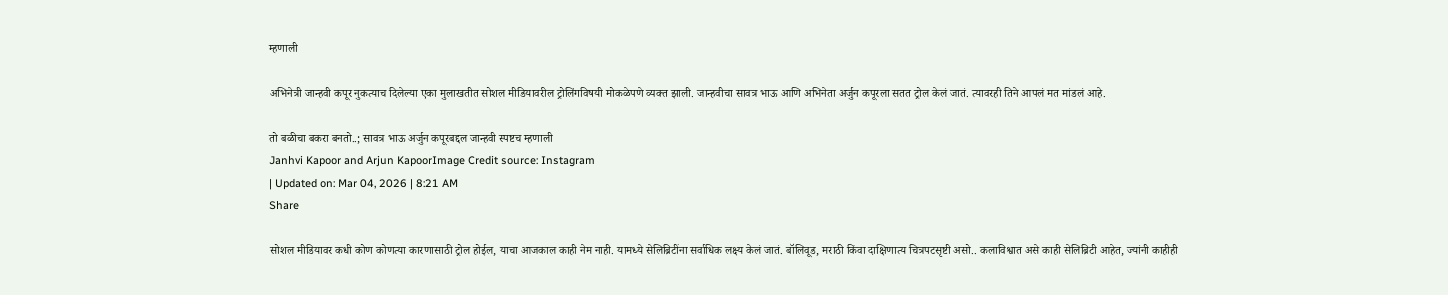म्हणाली

अभिनेत्री जान्हवी कपूर नुकत्याच दिलेल्या एका मुलाखतीत सोशल मीडियावरील ट्रोलिंगविषयी मोकळेपणे व्यक्त झाली. जान्हवीचा सावत्र भाऊ आणि अभिनेता अर्जुन कपूरला सतत ट्रोल केलं जातं. त्यावरही तिने आपलं मत मांडलं आहे.

तो बळीचा बकरा बनतो..; सावत्र भाऊ अर्जुन कपूरबद्दल जान्हवी स्पष्टच म्हणाली
Janhvi Kapoor and Arjun KapoorImage Credit source: Instagram
| Updated on: Mar 04, 2026 | 8:21 AM
Share

सोशल मीडियावर कधी कोण कोणत्या कारणासाठी ट्रोल होईल, याचा आजकाल काही नेम नाही. यामध्ये सेलिब्रिटींना सर्वाधिक लक्ष्य केलं जातं. बॉलिवूड, मराठी किंवा दाक्षिणात्य चित्रपटसृष्टी असो.. कलाविश्वात असे काही सेलिब्रिटी आहेत, ज्यांनी काहीही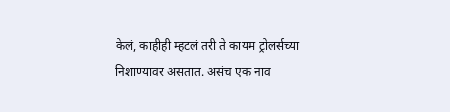केलं, काहीही म्हटलं तरी ते कायम ट्रोलर्सच्या निशाण्यावर असतात. असंच एक नाव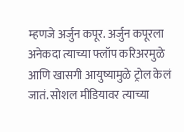म्हणजे अर्जुन कपूर. अर्जुन कपूरला अनेकदा त्याच्या फ्लॉप करिअरमुळे आणि खासगी आयुष्यामुळे ट्रोल केलं जातं. सोशल मीडियावर त्याच्या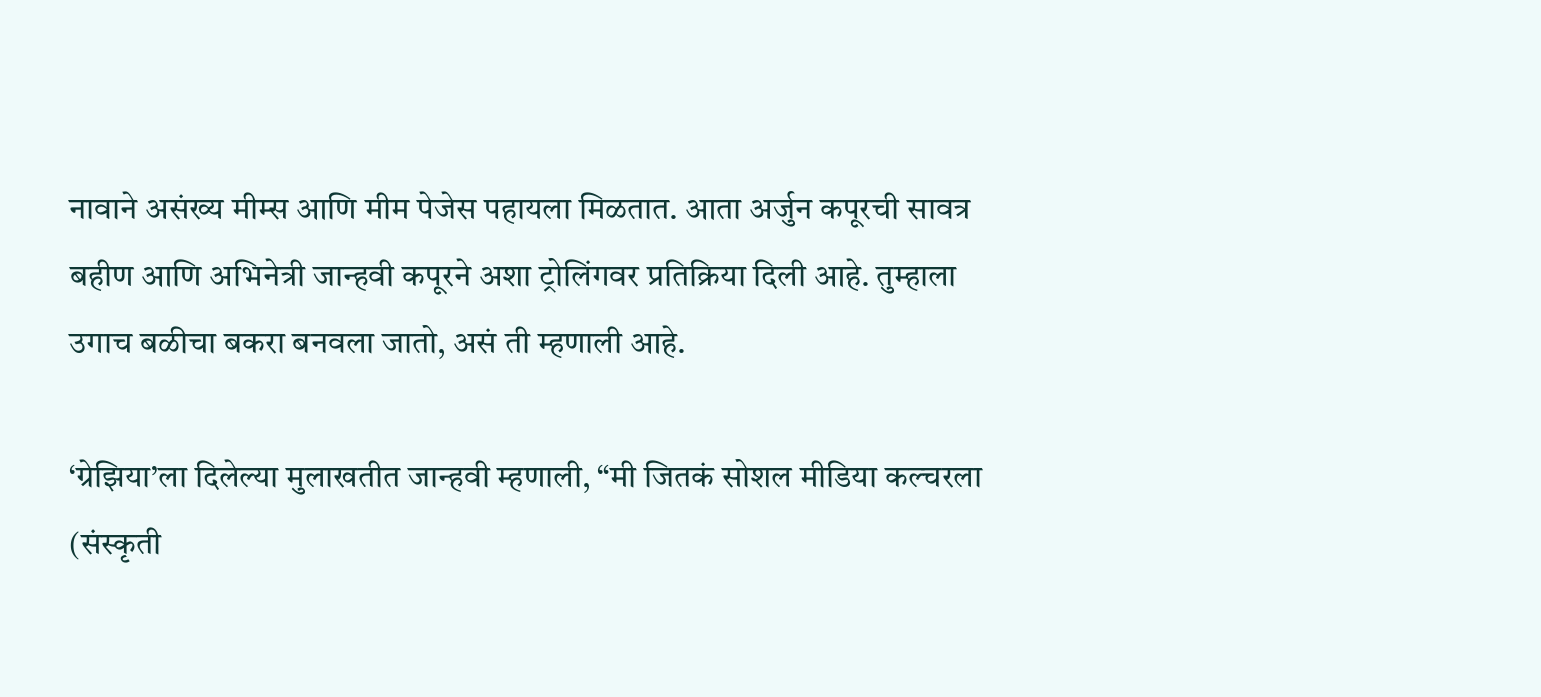नावाने असंख्य मीम्स आणि मीम पेजेस पहायला मिळतात. आता अर्जुन कपूरची सावत्र बहीण आणि अभिनेत्री जान्हवी कपूरने अशा ट्रोलिंगवर प्रतिक्रिया दिली आहे. तुम्हाला उगाच बळीचा बकरा बनवला जातो, असं ती म्हणाली आहे.

‘ग्रेझिया’ला दिलेल्या मुलाखतीत जान्हवी म्हणाली, “मी जितकं सोशल मीडिया कल्चरला (संस्कृती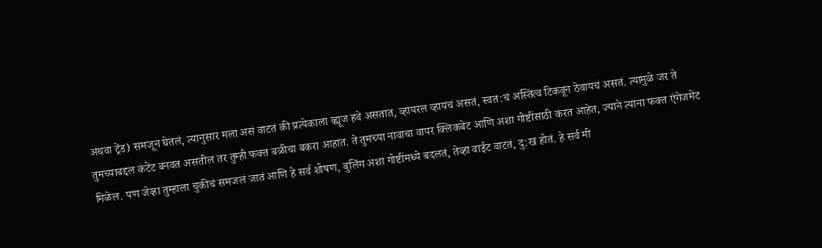अथवा ट्रेंड) समजून घेतलं, त्यानुसार मला असं वाटतं की प्रत्येकाला व्ह्यूज हवे असतात, व्हायरल व्हायचं असतं, स्वत:चं अस्तित्व टिकवून ठेवायचं असतं. त्यामुळे जर ते तुमच्याबद्दल कंटेंट बनवत असतील तर तुम्ही फक्त बळीचा बकरा आहात. ते तुमच्या नावाचा वापर क्लिकबेट आणि अशा गोष्टींसाठी करत आहेत, ज्याने त्यांना फक्त एंगेजमेंट मिळेल. पण जेव्हा तुम्हाला चुकीचं समजलं जातं आणि हे सर्व शोषण, बुलिंग अशा गोष्टींमध्ये बदलतं, तेव्हा वाईट वाटतं, दु:ख होतं. हे सर्व मी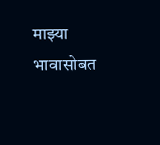माझ्या भावासोबत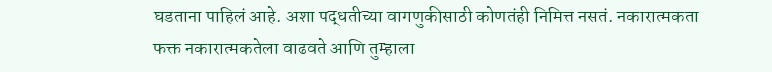घडताना पाहिलं आहे. अशा पद्धतीच्या वागणुकीसाठी कोणतंही निमित्त नसतं. नकारात्मकता फक्त नकारात्मकतेला वाढवते आणि तुम्हाला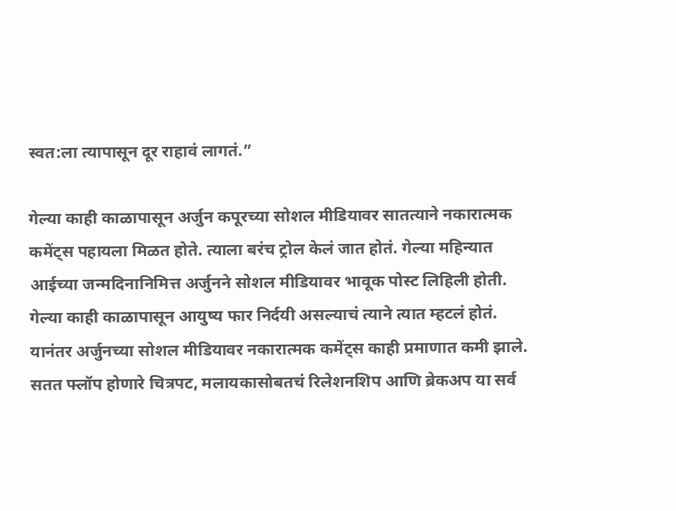स्वत:ला त्यापासून दूर राहावं लागतं.”

गेल्या काही काळापासून अर्जुन कपूरच्या सोशल मीडियावर सातत्याने नकारात्मक कमेंट्स पहायला मिळत होते. त्याला बरंच ट्रोल केलं जात होतं. गेल्या महिन्यात आईच्या जन्मदिनानिमित्त अर्जुनने सोशल मीडियावर भावूक पोस्ट लिहिली होती. गेल्या काही काळापासून आयुष्य फार निर्दयी असल्याचं त्याने त्यात म्हटलं होतं. यानंतर अर्जुनच्या सोशल मीडियावर नकारात्मक कमेंट्स काही प्रमाणात कमी झाले. सतत फ्लॉप होणारे चित्रपट, मलायकासोबतचं रिलेशनशिप आणि ब्रेकअप या सर्व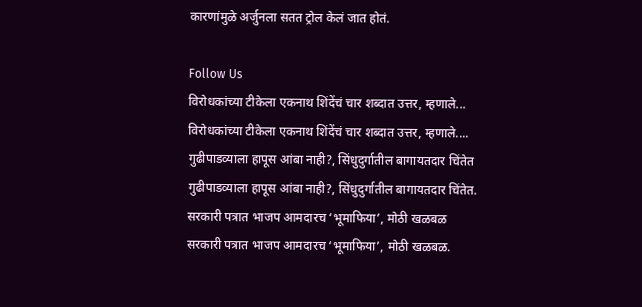कारणांमुळे अर्जुनला सतत ट्रोल केलं जात होतं.

Follow Us
विरोधकांच्या टीकेला एकनाथ शिंदेंचं चार शब्दात उत्तर, म्हणाले...
विरोधकांच्या टीकेला एकनाथ शिंदेंचं चार शब्दात उत्तर, म्हणाले....
गुढीपाडव्याला हापूस आंबा नाही?, सिंधुदुर्गातील बागायतदार चिंतेत
गुढीपाडव्याला हापूस आंबा नाही?, सिंधुदुर्गातील बागायतदार चिंतेत.
सरकारी पत्रात भाजप आमदारच ‘भूमाफिया’, मोठी खळबळ
सरकारी पत्रात भाजप आमदारच ‘भूमाफिया’, मोठी खळबळ.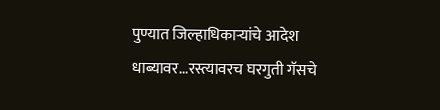पुण्यात जिल्हाधिकाऱ्यांचे आदेश धाब्यावर...रस्त्यावरच घरगुती गॅसचे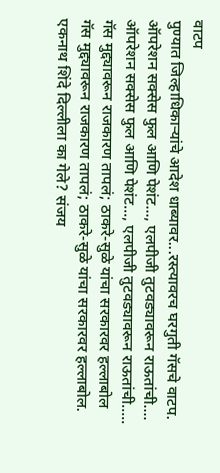वाटप
पुण्यात जिल्हाधिकाऱ्यांचे आदेश धाब्यावर...रस्त्यावरच घरगुती गॅसचे वाटप.
ऑपरेशन सक्सेस फुल आणि पेशंट..., एलपीजी तुटवड्यावरून राऊतांची....
ऑपरेशन सक्सेस फुल आणि पेशंट..., एलपीजी तुटवड्यावरून राऊतांची.....
गॅस मुद्द्यावरून राजकारण तापलं; ठाकरे-सुळे यांचा सरकारवर हल्लाबोल
गॅस मुद्द्यावरून राजकारण तापलं; ठाकरे-सुळे यांचा सरकारवर हल्लाबोल.
एकनाथ शिंदे दिल्लीला का गेले? संजय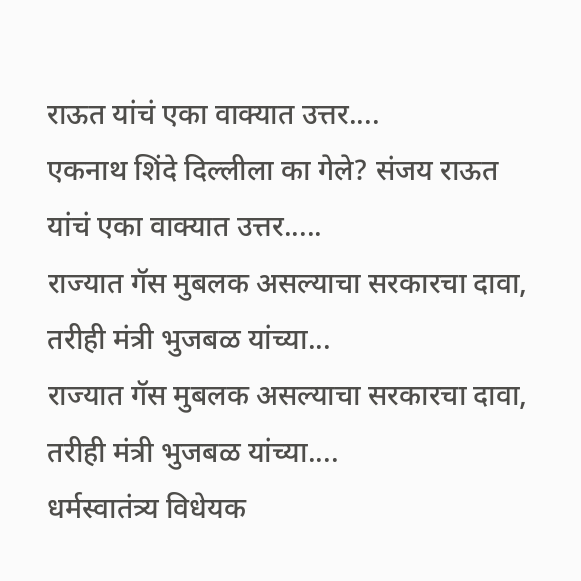राऊत यांचं एका वाक्यात उत्तर....
एकनाथ शिंदे दिल्लीला का गेले? संजय राऊत यांचं एका वाक्यात उत्तर.....
राज्यात गॅस मुबलक असल्याचा सरकारचा दावा, तरीही मंत्री भुजबळ यांच्या...
राज्यात गॅस मुबलक असल्याचा सरकारचा दावा, तरीही मंत्री भुजबळ यांच्या....
धर्मस्वातंत्र्य विधेयक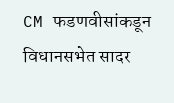CM फडणवीसांकडून विधानसभेत सादर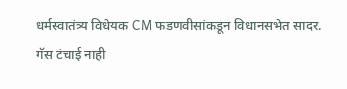धर्मस्वातंत्र्य विधेयक CM फडणवीसांकडून विधानसभेत सादर.
गॅस टंचाई नाही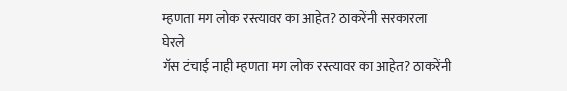म्हणता मग लोक रस्त्यावर का आहेत? ठाकरेंनी सरकारला घेरले
गॅस टंचाई नाही म्हणता मग लोक रस्त्यावर का आहेत? ठाकरेंनी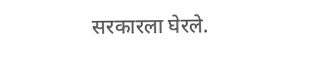सरकारला घेरले.